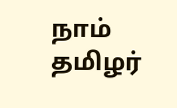நாம் தமிழர்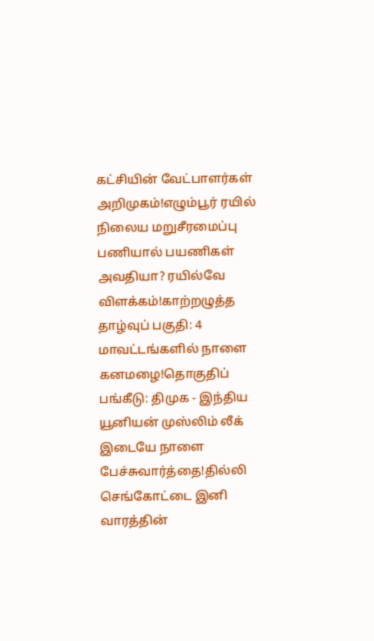கட்சியின் வேட்பாளர்கள் அறிமுகம்!எழும்பூர் ரயில் நிலைய மறுசீரமைப்பு பணியால் பயணிகள் அவதியா? ரயில்வே விளக்கம்!காற்றழுத்த தாழ்வுப் பகுதி: 4 மாவட்டங்களில் நாளை கனமழை!தொகுதிப் பங்கீடு: திமுக - இந்திய யூனியன் முஸ்லிம் லீக் இடையே நாளை பேச்சுவார்த்தை!தில்லி செங்கோட்டை இனி வாரத்தின்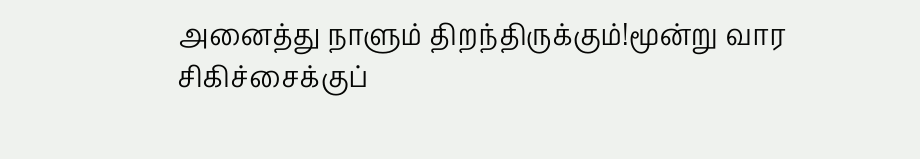அனைத்து நாளும் திறந்திருக்கும்!மூன்று வார சிகிச்சைக்குப்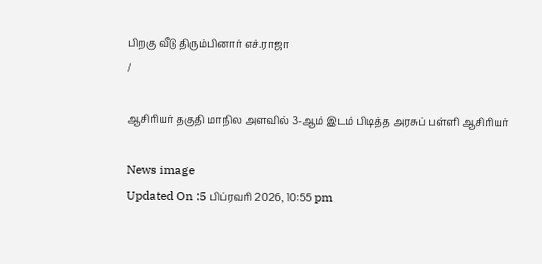பிறகு வீடு திரும்பினார் எச்.ராஜா
/

ஆசிரியர் தகுதி மாநில அளவில் 3-ஆம் இடம் பிடித்த அரசுப் பள்ளி ஆசிரியர்

News image
Updated On :5 பிப்ரவரி 2026, 10:55 pm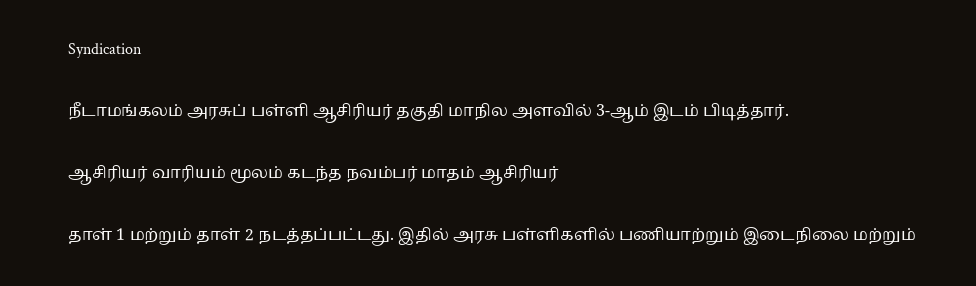Syndication

நீடாமங்கலம் அரசுப் பள்ளி ஆசிரியர் தகுதி மாநில அளவில் 3-ஆம் இடம் பிடித்தார்.

ஆசிரியர் வாரியம் மூலம் கடந்த நவம்பர் மாதம் ஆசிரியர்

தாள் 1 மற்றும் தாள் 2 நடத்தப்பட்டது. இதில் அரசு பள்ளிகளில் பணியாற்றும் இடைநிலை மற்றும்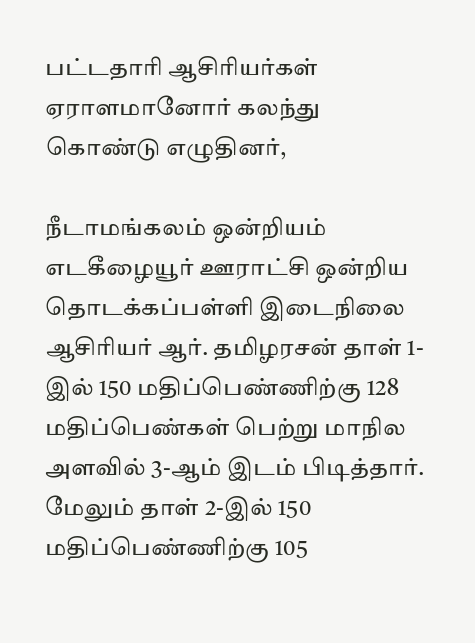பட்டதாரி ஆசிரியர்கள் ஏராளமானோர் கலந்து கொண்டு எழுதினர்,

நீடாமங்கலம் ஒன்றியம் எடகீழையூர் ஊராட்சி ஒன்றிய தொடக்கப்பள்ளி இடைநிலை ஆசிரியர் ஆர். தமிழரசன் தாள் 1-இல் 150 மதிப்பெண்ணிற்கு 128 மதிப்பெண்கள் பெற்று மாநில அளவில் 3-ஆம் இடம் பிடித்தார். மேலும் தாள் 2-இல் 150 மதிப்பெண்ணிற்கு 105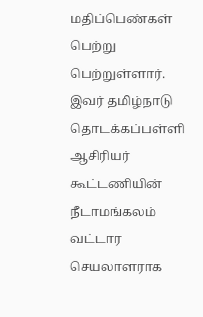மதிப்பெண்கள் பெற்று பெற்றுள்ளார். இவர் தமிழ்நாடு தொடக்கப்பள்ளி ஆசிரியர் கூட்டணியின் நீடாமங்கலம் வட்டார செயலாளராக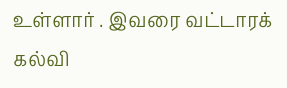உள்ளார் . இவரை வட்டாரக் கல்வி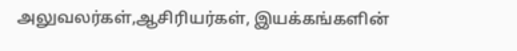அலுவலர்கள்,ஆசிரியர்கள், இயக்கங்களின்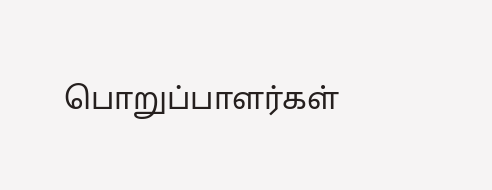பொறுப்பாளர்கள்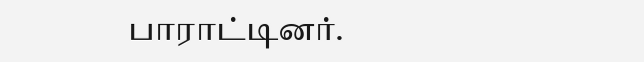பாராட்டினர்.